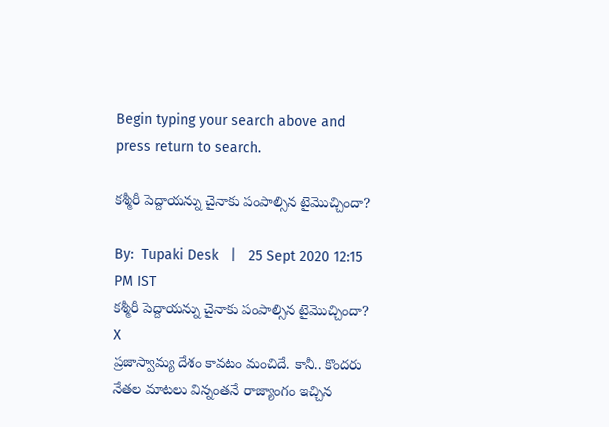Begin typing your search above and press return to search.

కశ్మీరీ పెద్దాయన్ను చైనాకు పంపాల్సిన టైమొచ్చిందా?

By:  Tupaki Desk   |   25 Sept 2020 12:15 PM IST
కశ్మీరీ పెద్దాయన్ను చైనాకు పంపాల్సిన టైమొచ్చిందా?
X
ప్రజాస్వామ్య దేశం కావటం మంచిదే. కానీ.. కొందరు నేతల మాటలు విన్నంతనే రాజ్యాంగం ఇచ్చిన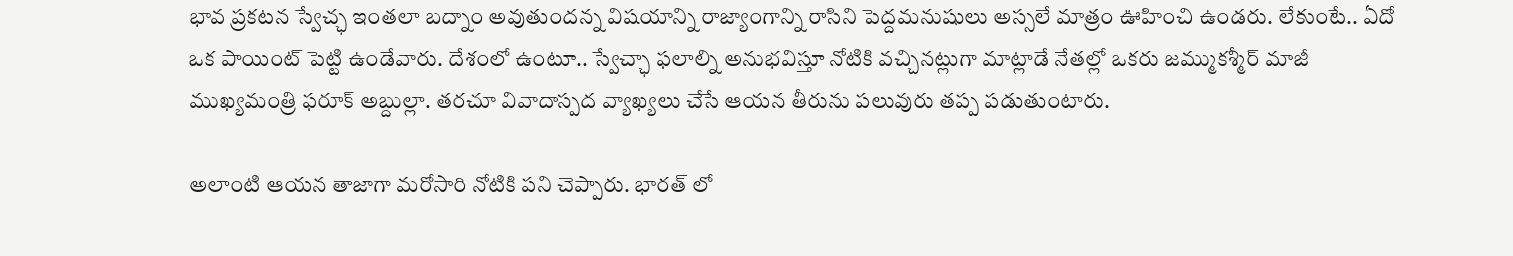భావ ప్రకటన స్వేచ్ఛ ఇంతలా బద్నాం అవుతుందన్న విషయాన్ని రాజ్యాంగాన్ని రాసిని పెద్దమనుషులు అస్సలే మాత్రం ఊహించి ఉండరు. లేకుంటే.. ఏదో ఒక పాయింట్ పెట్టి ఉండేవారు. దేశంలో ఉంటూ.. స్వేచ్ఛా ఫలాల్ని అనుభవిస్తూ నోటికి వచ్చినట్లుగా మాట్లాడే నేతల్లో ఒకరు జమ్ముకశ్మీర్ మాజీ ముఖ్యమంత్రి ఫరూక్ అబ్దుల్లా. తరచూ వివాదాస్పద వ్యాఖ్యలు చేసే ఆయన తీరును పలువురు తప్ప పడుతుంటారు.

అలాంటి ఆయన తాజాగా మరోసారి నోటికి పని చెప్పారు. భారత్ లో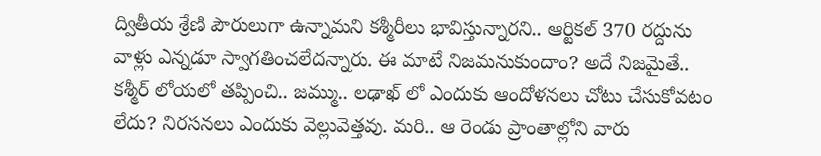ద్వితీయ శ్రేణి పౌరులుగా ఉన్నామని కశ్మీరీలు భావిస్తున్నారని.. ఆర్టికల్ 370 రద్దును వాళ్లు ఎన్నడూ స్వాగతించలేదన్నారు. ఈ మాటే నిజమనుకుందాం? అదే నిజమైతే.. కశ్మీర్ లోయలో తప్పించి.. జమ్ము.. లఢాఖ్ లో ఎందుకు ఆందోళనలు చోటు చేసుకోవటం లేదు? నిరసనలు ఎందుకు వెల్లువెత్తవు. మరి.. ఆ రెండు ప్రాంతాల్లోని వారు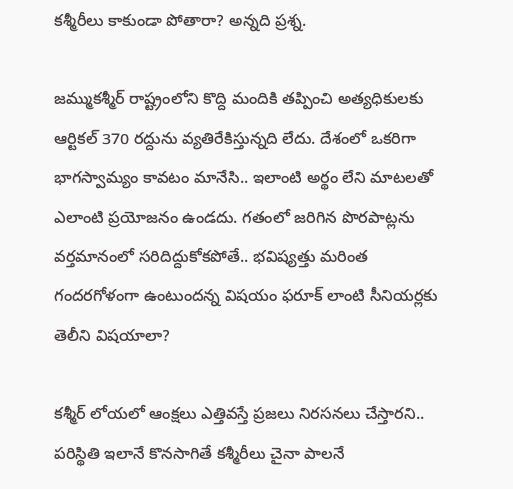కశ్మీరీలు కాకుండా పోతారా? అన్నది ప్రశ్న.

జమ్ముకశ్మీర్ రాష్ట్రంలోని కొద్ది మందికి తప్పించి అత్యధికులకు ఆర్టికల్ 370 రద్దును వ్యతిరేకిస్తున్నది లేదు. దేశంలో ఒకరిగా భాగస్వామ్యం కావటం మానేసి.. ఇలాంటి అర్థం లేని మాటలతో ఎలాంటి ప్రయోజనం ఉండదు. గతంలో జరిగిన పొరపాట్లను వర్తమానంలో సరిదిద్దుకోకపోతే.. భవిష్యత్తు మరింత గందరగోళంగా ఉంటుందన్న విషయం ఫరూక్ లాంటి సీనియర్లకు తెలీని విషయాలా?

కశ్మీర్ లోయలో ఆంక్షలు ఎత్తివస్తే ప్రజలు నిరసనలు చేస్తారని.. పరిస్థితి ఇలానే కొనసాగితే కశ్మీరీలు చైనా పాలనే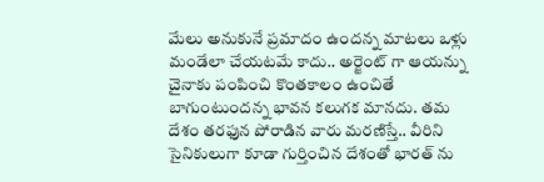మేలు అనుకునే ప్రమాదం ఉందన్న మాటలు ఒళ్లు మండేలా చేయటమే కాదు.. అర్జెంట్ గా ఆయన్ను చైనాకు పంపించి కొంతకాలం ఉంచితే బాగుంటుందన్న భావన కలుగక మానదు. తమ దేశం తరఫున పోరాడిన వారు మరణిస్తే.. వీరిని సైనికులుగా కూడా గుర్తించిన దేశంతో భారత్ ను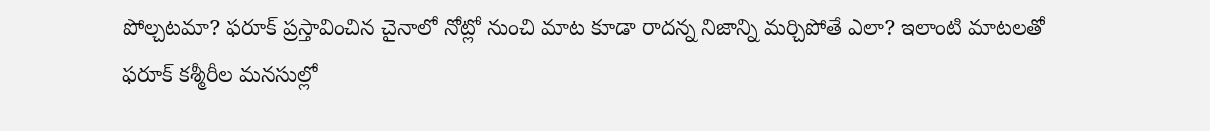పోల్చటమా? ఫరూక్ ప్రస్తావించిన చైనాలో నోట్లో నుంచి మాట కూడా రాదన్న నిజాన్ని మర్చిపోతే ఎలా? ఇలాంటి మాటలతో ఫరూక్ కశ్మీరీల మనసుల్లో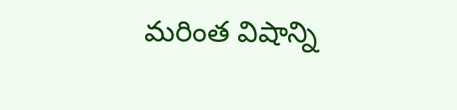మరింత విషాన్ని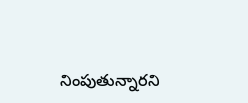నింపుతున్నారని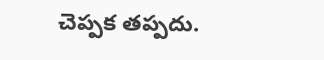చెప్పక తప్పదు.